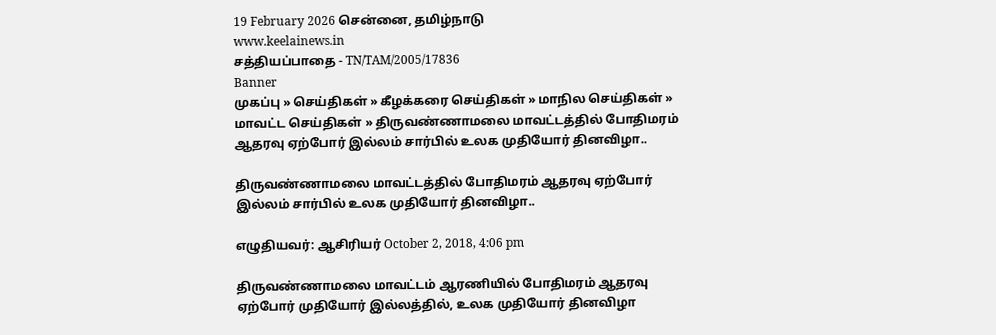19 February 2026 சென்னை, தமிழ்நாடு
www.keelainews.in
சத்தியப்பாதை - TN/TAM/2005/17836
Banner
முகப்பு » செய்திகள் » கீழக்கரை செய்திகள் » மாநில செய்திகள் » மாவட்ட செய்திகள் » திருவண்ணாமலை மாவட்டத்தில் போதிமரம் ஆதரவு ஏற்போர் இல்லம் சார்பில் உலக முதியோர் தினவிழா..

திருவண்ணாமலை மாவட்டத்தில் போதிமரம் ஆதரவு ஏற்போர் இல்லம் சார்பில் உலக முதியோர் தினவிழா..

எழுதியவர்: ஆசிரியர் October 2, 2018, 4:06 pm

திருவண்ணாமலை மாவட்டம் ஆரணியில் போதிமரம் ஆதரவு ஏற்போர் முதியோர் இல்லத்தில், உலக முதியோர் தினவிழா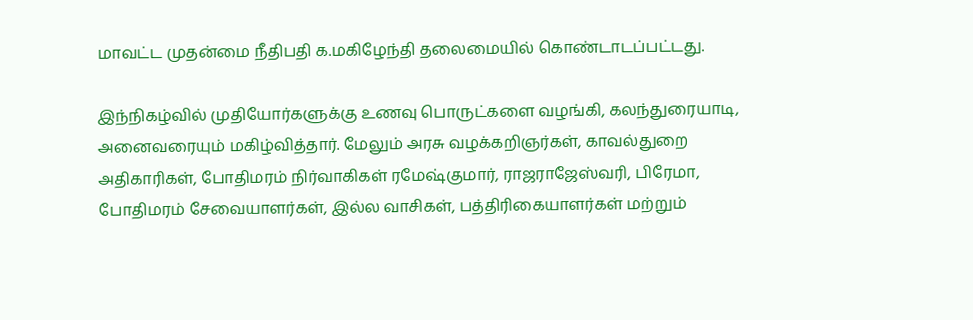மாவட்ட முதன்மை நீதிபதி க.மகிழேந்தி தலைமையில் கொண்டாடப்பட்டது.

இந்நிகழ்வில் முதியோர்களுக்கு உணவு பொருட்களை வழங்கி, கலந்துரையாடி, அனைவரையும் மகிழ்வித்தார். மேலும் அரசு வழக்கறிஞர்கள், காவல்துறை அதிகாரிகள், போதிமரம் நிர்வாகிகள் ரமேஷ்குமார், ராஜராஜேஸ்வரி, பிரேமா, போதிமரம் சேவையாளர்கள், இல்ல வாசிகள், பத்திரிகையாளர்கள் மற்றும்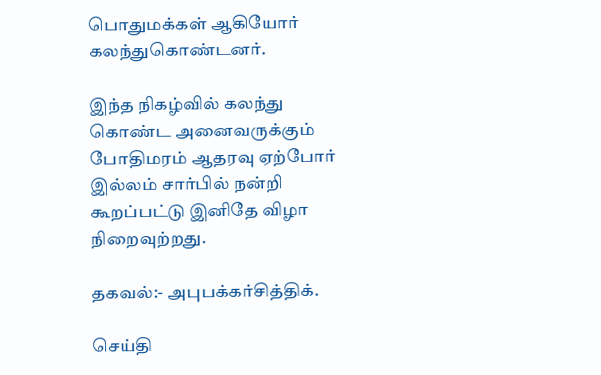பொதுமக்கள் ஆகியோர் கலந்துகொண்டனர்.

இந்த நிகழ்வில் கலந்து கொண்ட அனைவருக்கும் போதிமரம் ஆதரவு ஏற்போர் இல்லம் சார்பில் நன்றி கூறப்பட்டு இனிதே விழா நிறைவுற்றது.

தகவல்:- அபுபக்கர்சித்திக்.

செய்தி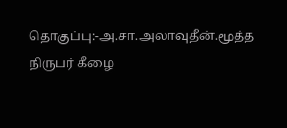தொகுப்பு:-அ.சா.அலாவுதீன்.மூத்த நிருபர் கீழை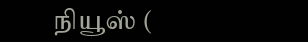நியூஸ் (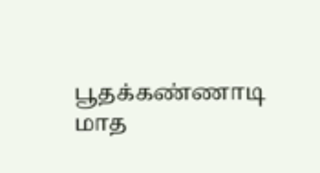பூதக்கண்ணாடி மாத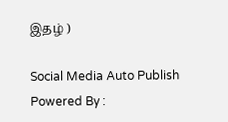இதழ் )

Social Media Auto Publish Powered By :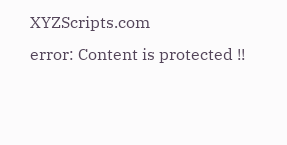XYZScripts.com
error: Content is protected !!